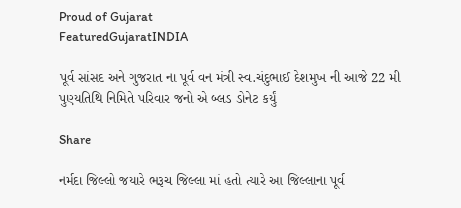Proud of Gujarat
FeaturedGujaratINDIA

પૂર્વ સાંસદ અને ગુજરાત ના પૂર્વ વન મંત્રી સ્વ.ચંદુભાઈ દેશમુખ ની આજે 22 મી પુણ્યતિથિ નિમિતે પરિવાર જનો એ બ્લડ ડોનેટ કર્યું

Share

નર્મદા જિલ્લો જયારે ભરૂચ જિલ્લા માં હતો ત્યારે આ જિલ્લાના પૂર્વ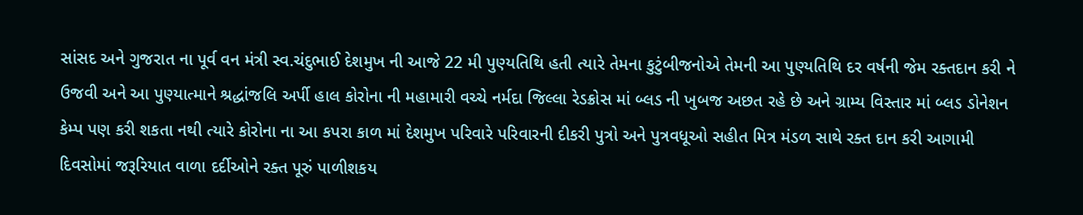સાંસદ અને ગુજરાત ના પૂર્વ વન મંત્રી સ્વ.ચંદુભાઈ દેશમુખ ની આજે 22 મી પુણ્યતિથિ હતી ત્યારે તેમના કુટુંબીજનોએ તેમની આ પુણ્યતિથિ દર વર્ષની જેમ રક્તદાન કરી ને ઉજવી અને આ પુણ્યાત્માને શ્રદ્ધાંજલિ અર્પી હાલ કોરોના ની મહામારી વચ્ચે નર્મદા જિલ્લા રેડક્રોસ માં બ્લડ ની ખુબજ અછત રહે છે અને ગ્રામ્ય વિસ્તાર માં બ્લડ ડોનેશન કેમ્પ પણ કરી શકતા નથી ત્યારે કોરોના ના આ કપરા કાળ માં દેશમુખ પરિવારે પરિવારની દીકરી પુત્રો અને પુત્રવધૂઓ સહીત મિત્ર મંડળ સાથે રક્ત દાન કરી આગામી દિવસોમાં જરૂરિયાત વાળા દર્દીઓને રક્ત પૂરું પાળીશકય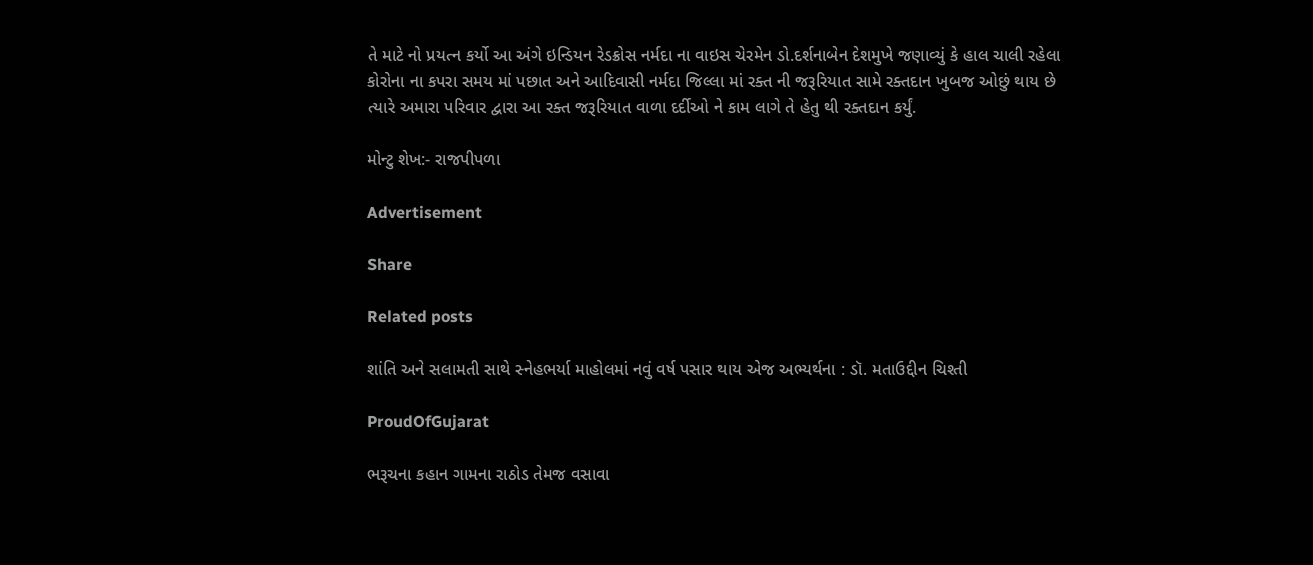તે માટે નો પ્રયત્ન કર્યો આ અંગે ઇન્ડિયન રેડક્રોસ નર્મદા ના વાઇસ ચેરમેન ડો.દર્શનાબેન દેશમુખે જણાવ્યું કે હાલ ચાલી રહેલા કોરોના ના કપરા સમય માં પછાત અને આદિવાસી નર્મદા જિલ્લા માં રક્ત ની જરૂરિયાત સામે રક્તદાન ખુબજ ઓછું થાય છે ત્યારે અમારા પરિવાર દ્વારા આ રક્ત જરૂરિયાત વાળા દર્દીઓ ને કામ લાગે તે હેતુ થી રક્તદાન કર્યું.

મોન્ટુ શેખ:- રાજપીપળા

Advertisement

Share

Related posts

શાંતિ અને સલામતી સાથે સ્નેહભર્યા માહોલમાં નવું વર્ષ પસાર થાય એજ અભ્યર્થના : ડૉ. મતાઉદ્દીન ચિશ્તી

ProudOfGujarat

ભરૂચના કહાન ગામના રાઠોડ તેમજ વસાવા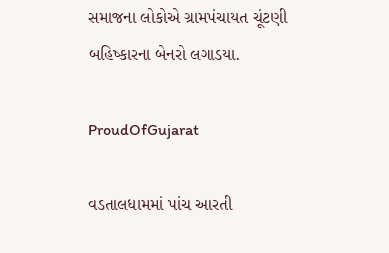સમાજના લોકોએ ગ્રામપંચાયત ચૂંટણી બહિષ્કારના બેનરો લગાડયા.

ProudOfGujarat

વડતાલધામમાં પાંચ આરતી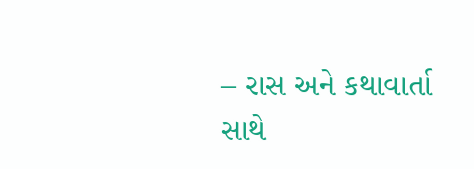– રાસ અને કથાવાર્તા સાથે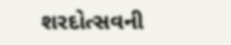શરદોત્સવની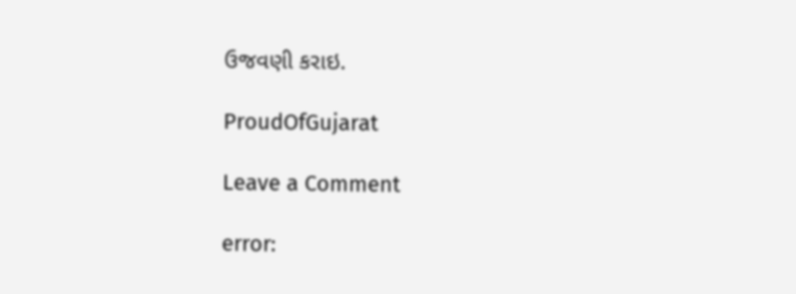ઉજવણી કરાઇ.

ProudOfGujarat

Leave a Comment

error: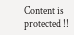Content is protected !!